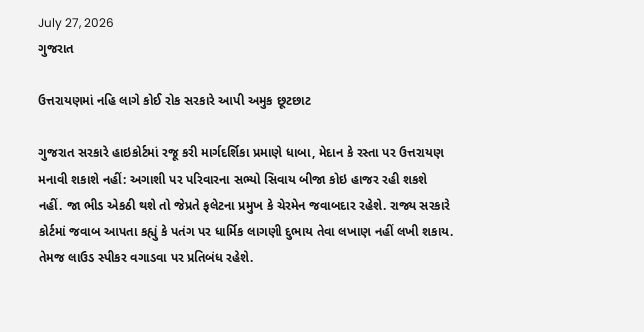July 27, 2026
ગુજરાત

ઉત્તરાયણમાં નહિ લાગે કોઈ રોક સરકારે આપી અમુક છૂટછાટ

ગુજરાત સરકારે હાઇકોર્ટમાં રજૂ કરી માર્ગદર્શિકા પ્રમાણે ધાબા, મેદાન કે રસ્તા પર ઉત્તરાયણ મનાવી શકાશે નહીં: અગાશી પર પરિવારના સભ્યો સિવાય બીજા કોઇ હાજર રહી શકશે નહીં. જા ભીડ એકઠી થશે તો જેપ્રતે ફલેટના પ્રમુખ કે ચેરમેન જવાબદાર રહેશે. રાજ્ય સરકારે કોર્ટમાં જવાબ આપતા કહ્યું કે પતંગ પર ધાર્મિક લાગણી દુભાય તેવા લખાણ નહીં લખી શકાય. તેમજ લાઉડ સ્પીકર વગાડવા પર પ્રતિબંધ રહેશે.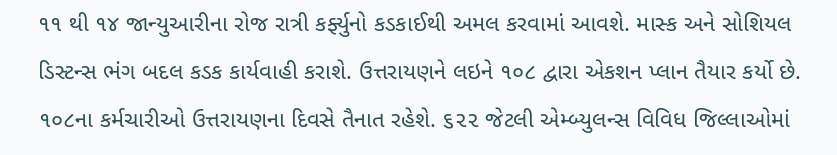૧૧ થી ૧૪ જાન્યુઆરીના રોજ રાત્રી કર્ફ્યુનો કડકાઈથી અમલ કરવામાં આવશે. માસ્ક અને સોશિયલ ડિસ્ટન્સ ભંગ બદલ કડક કાર્યવાહી કરાશે. ઉત્તરાયણને લઇને ૧૦૮ દ્વારા એકશન પ્લાન તૈયાર કર્યો છે. ૧૦૮ના કર્મચારીઓ ઉત્તરાયણના દિવસે તૈનાત રહેશે. ૬૨૨ જેટલી એમ્બ્યુલન્સ વિવિધ જિલ્લાઓમાં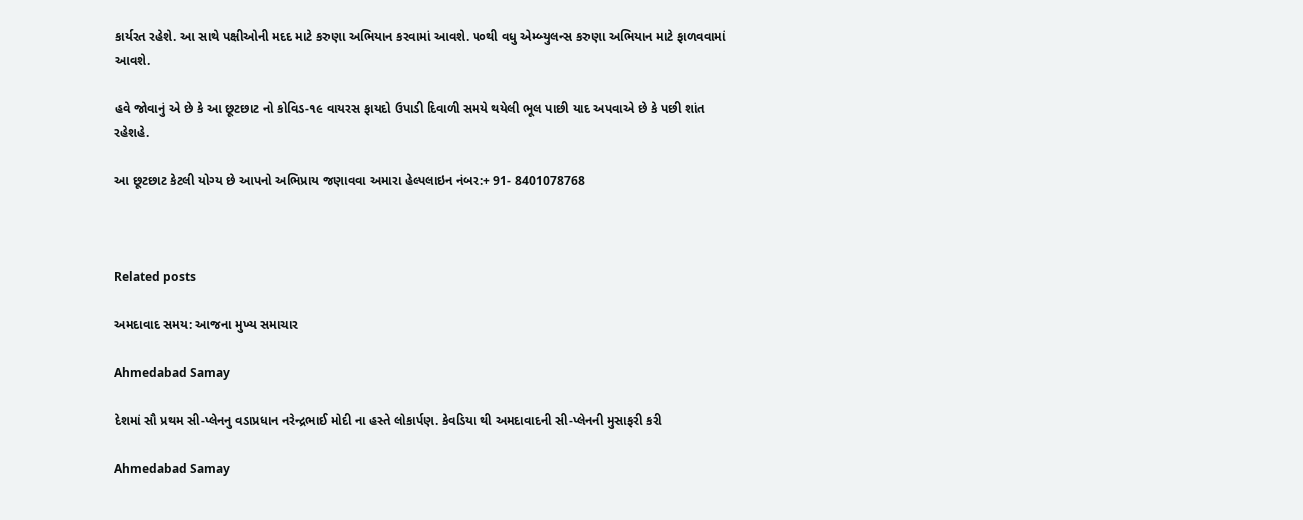કાર્યરત રહેશે. આ સાથે પક્ષીઓની મદદ માટે કરુણા અભિયાન કરવામાં આવશે. ૫૦થી વધુ એમ્બ્યુલન્સ કરુણા અભિયાન માટે ફાળવવામાં આવશે.

હવે જોવાનું એ છે કે આ છૂટછાટ નો કોવિડ-૧૯ વાયરસ ફાયદો ઉપાડી દિવાળી સમયે થયેલી ભૂલ પાછી યાદ અપવાએ છે કે પછી શાંત રહેશહે.

આ છૂટછાટ કેટલી યોગ્ય છે આપનો અભિપ્રાય જણાવવા અમારા હેલ્પલાઇન નંબર:+ 91- 8401078768



Related posts

અમદાવાદ સમય: આજના મુખ્ય સમાચાર

Ahmedabad Samay

દેશમાં સૌ પ્રથમ સી-પ્લેનનુ વડાપ્રધાન નરેન્દ્રભાઈ મોદી ના હસ્તે લોકાર્પણ. કેવડિયા થી અમદાવાદની સી-પ્લેનની મુસાફરી કરી

Ahmedabad Samay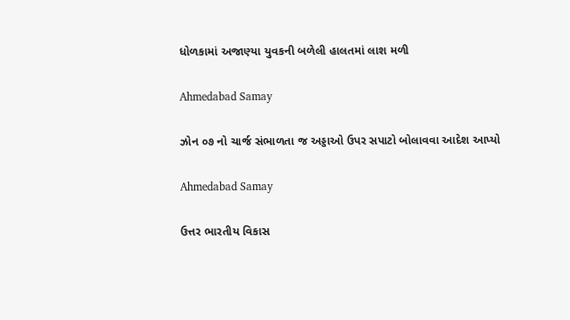ધોળકામાં અજાણ્યા યુવકની બળેલી હાલતમાં લાશ મળી

Ahmedabad Samay

ઝોન ૦૭ નો ચાર્જ સંભાળતા જ અડ્ડાઓ ઉપર સપાટો બોલાવવા આદેશ આપ્‍યો

Ahmedabad Samay

ઉત્તર ભારતીય વિકાસ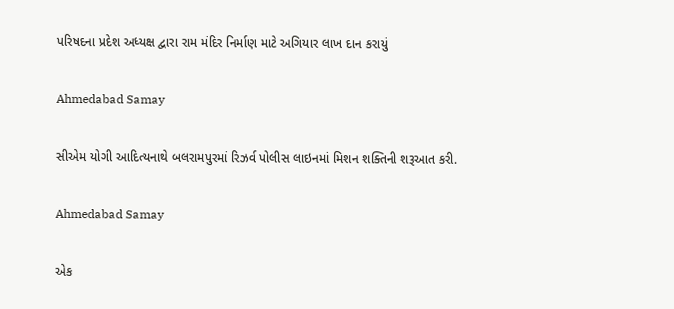પરિષદના પ્રદેશ અધ્યક્ષ દ્વારા રામ મંદિર નિર્માણ માટે અગિયાર લાખ દાન કરાયું

Ahmedabad Samay

સીએમ યોગી આદિત્યનાથે બલરામપુરમાં રિઝર્વ પોલીસ લાઇનમાં મિશન શક્તિની શરૂઆત કરી.

Ahmedabad Samay

એક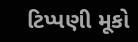ટિપ્પણી મૂકો